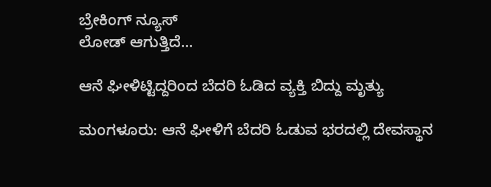ಬ್ರೇಕಿಂಗ್ ನ್ಯೂಸ್
ಲೋಡ್ ಆಗುತ್ತಿದೆ...

ಆನೆ ಘೀಳಿಟ್ಟಿದ್ದರಿಂದ ಬೆದರಿ ಓಡಿದ ವ್ಯಕ್ತಿ ಬಿದ್ದು ಮೃತ್ಯು

ಮಂಗಳೂರು: ಆನೆ ಘೀಳಿಗೆ ಬೆದರಿ ಓಡುವ ಭರದಲ್ಲಿ ದೇವಸ್ಥಾನ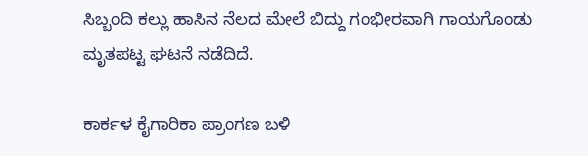ಸಿಬ್ಬಂದಿ ಕಲ್ಲು ಹಾಸಿನ‌ ನೆಲದ ಮೇಲೆ ಬಿದ್ದು ಗಂಭೀರವಾಗಿ ಗಾಯಗೊಂಡು ಮೃತಪಟ್ಟ ಘಟನೆ ನಡೆದಿದೆ.

ಕಾರ್ಕಳ ಕೈಗಾರಿಕಾ ಪ್ರಾಂಗಣ ಬಳಿ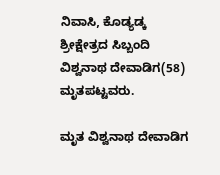ನಿವಾಸಿ, ಕೊಡ್ಯಡ್ಕ ಶ್ರೀಕ್ಷೇತ್ರದ ಸಿಬ್ಬಂದಿ ವಿಶ್ವನಾಥ ದೇವಾಡಿಗ(58) ಮೃತಪಟ್ಟವರು.

ಮೃತ ವಿಶ್ವನಾಥ ದೇವಾಡಿಗ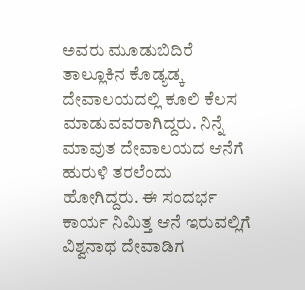ಅವರು ಮೂಡುಬಿದಿರೆ ತಾಲ್ಲೂಕಿನ ಕೊಡ್ಯಡ್ಕ ದೇವಾಲಯದಲ್ಲಿ ಕೂಲಿ ಕೆಲಸ ಮಾಡುವವರಾಗಿದ್ದರು. ನಿನ್ನೆ ಮಾವುತ ದೇವಾಲಯದ ಆನೆಗೆ ಹುರುಳಿ ತರಲೆಂದು ಹೋಗಿದ್ದರು. ಈ ಸಂದರ್ಭ ಕಾರ್ಯ ನಿಮಿತ್ತ ಆನೆ ಇರುವಲ್ಲಿಗೆ ವಿಶ್ವನಾಥ ದೇವಾಡಿಗ‌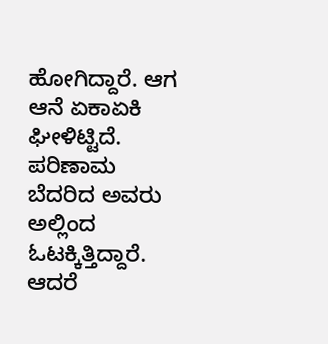ಹೋಗಿದ್ದಾರೆ‌. ಆಗ ಆನೆ ಏಕಾಏಕಿ ಘೀಳಿಟ್ಟಿದೆ. ಪರಿಣಾಮ ಬೆದರಿದ ಅವರು ಅಲ್ಲಿಂದ ಓಟಕ್ಕಿತ್ತಿದ್ದಾರೆ. ಆದರೆ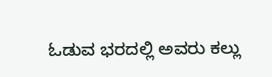ಓಡುವ ಭರದಲ್ಲಿ ಅವರು ಕಲ್ಲು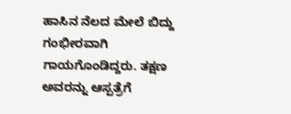ಹಾಸಿನ ನೆಲದ ಮೇಲೆ ಬಿದ್ದು ಗಂಭೀರವಾಗಿ ಗಾಯಗೊಂಡಿದ್ದರು. ತಕ್ಷಣ ಅವರನ್ನು ಆಸ್ಪತ್ರೆಗೆ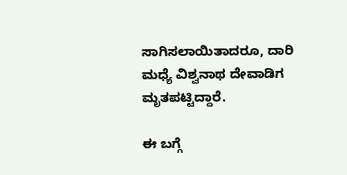ಸಾಗಿಸಲಾಯಿತಾದರೂ, ದಾರಿ ಮಧ್ಯೆ ವಿಶ್ವನಾಥ ದೇವಾಡಿಗ ಮೃತಪಟ್ಟಿದ್ದಾರೆ.

ಈ ಬಗ್ಗೆ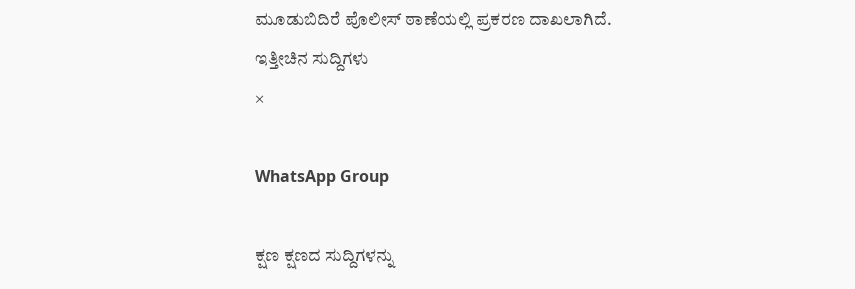ಮೂಡುಬಿದಿರೆ ಪೊಲೀಸ್ ಠಾಣೆಯಲ್ಲಿ ಪ್ರಕರಣ ದಾಖಲಾಗಿದೆ.
ಇತ್ತೀಚಿನ ಸುದ್ದಿಗಳು
×

WhatsApp Group

ಕ್ಷಣ ಕ್ಷಣದ ಸುದ್ದಿಗಳನ್ನು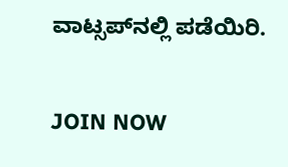ವಾಟ್ಸಪ್‌ನಲ್ಲಿ ಪಡೆಯಿರಿ.

JOIN NOW